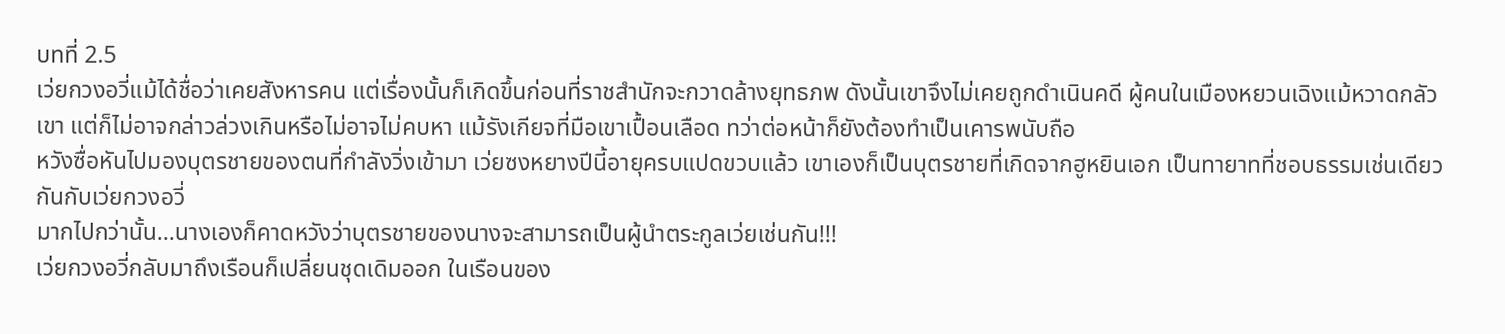บทที่ 2.5
เว่ยกวงอวี่แม้ได้ชื่อว่าเคยสังหารคน แต่เรื่องนั้นก็เกิดขึ้นก่อนที่ราชสำนักจะกวาดล้างยุทธภพ ดังนั้นเขาจึงไม่เคยถูกดำเนินคดี ผู้คนในเมืองหยวนเฉิงแม้หวาดกลัวเขา แต่ก็ไม่อาจกล่าวล่วงเกินหรือไม่อาจไม่คบหา แม้รังเกียจที่มือเขาเปื้อนเลือด ทว่าต่อหน้าก็ยังต้องทำเป็นเคารพนับถือ
หวังซื่อหันไปมองบุตรชายของตนที่กำลังวิ่งเข้ามา เว่ยซงหยางปีนี้อายุครบแปดขวบแล้ว เขาเองก็เป็นบุตรชายที่เกิดจากฮูหยินเอก เป็นทายาทที่ชอบธรรมเช่นเดียวกันกับเว่ยกวงอวี่
มากไปกว่านั้น...นางเองก็คาดหวังว่าบุตรชายของนางจะสามารถเป็นผู้นำตระกูลเว่ยเช่นกัน!!!
เว่ยกวงอวี่กลับมาถึงเรือนก็เปลี่ยนชุดเดิมออก ในเรือนของ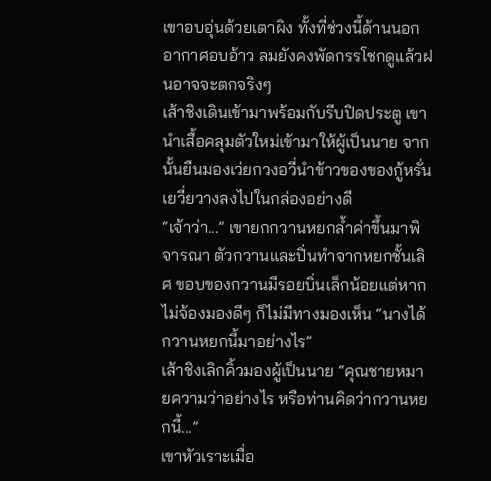เขาอบอุ่นด้วยเตาผิง ทั้งที่ช่วงนี้ด้านนอกอากาศอบอ้าว ลมยังคงพัดกรรโชกดูแล้วฝนอาจจะตกจริงๆ
เส้าชิงเดินเข้ามาพร้อมกับรีบปิดประตู เขานำเสื้อคลุมตัวใหม่เข้ามาให้ผู้เป็นนาย จากนั้นยืนมองเว่ยกวงอวี่นำข้าวของของกู้หรั่นเยวี่ยวางลงไปในกล่องอย่างดี
“เจ้าว่า...” เขายกกวานหยกล้ำค่าขึ้นมาพิจารณา ตัวกวานและปิ่นทำจากหยกชั้นเลิศ ขอบของกวานมีรอยบิ่นเล็กน้อยแต่หากไม่จ้องมองดีๆ ก็ไม่มีทางมองเห็น “นางได้กวานหยกนี้มาอย่างไร”
เส้าชิงเลิกคิ้วมองผู้เป็นนาย “คุณชายหมายความว่าอย่างไร หรือท่านคิดว่ากวานหยกนี้...”
เขาหัวเราะเมื่อ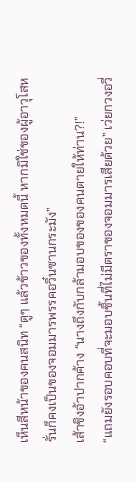เห็นสีหน้าของคนสนิท “ดูๆ แล้วข้าวของทั้งหมดนี้ หากมิใช่ของผู้อาวุโสหรั่นก็คงเป็นของจอมมารพรรคอวิ๋นซานกระมัง”
เส้าชิงอ้าปากค้าง “นางถึงกับกล้ามอบของของคนตายให้ท่าน?!”
“แถมยังรอบคอบที่จะมอบชิ้นที่ไม่มีตราของจอมมารเสียด้วย” เว่ยกวงอวี่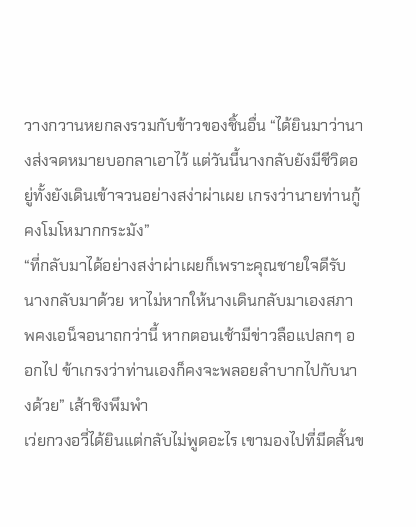วางกวานหยกลงรวมกับข้าวของชิ้นอื่น “ได้ยินมาว่านางส่งจดหมายบอกลาเอาไว้ แต่วันนี้นางกลับยังมีชีวิตอยู่ทั้งยังเดินเข้าจวนอย่างสง่าผ่าเผย เกรงว่านายท่านกู้คงโมโหมากกระมัง”
“ที่กลับมาได้อย่างสง่าผ่าเผยก็เพราะคุณชายใจดีรับนางกลับมาด้วย หาไม่หากให้นางเดินกลับมาเองสภาพคงเอน็จอนาถกว่านี้ หากตอนเช้ามีข่าวลือแปลกๆ ออกไป ข้าเกรงว่าท่านเองก็คงจะพลอยลำบากไปกับนางด้วย” เส้าชิงพึมพำ
เว่ยกวงอวี่ได้ยินแต่กลับไม่พูดอะไร เขามองไปที่มีดสั้นข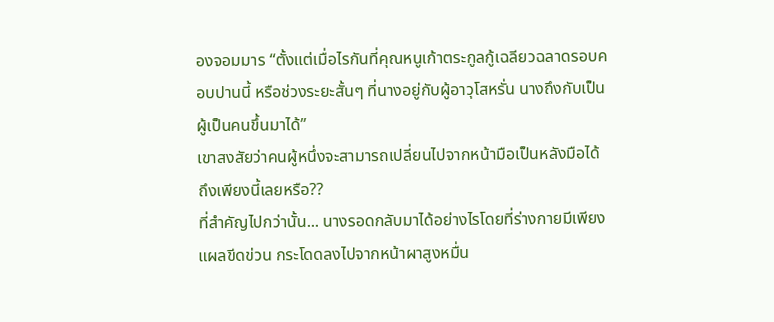องจอมมาร “ตั้งแต่เมื่อไรกันที่คุณหนูเก้าตระกูลกู้เฉลียวฉลาดรอบคอบปานนี้ หรือช่วงระยะสั้นๆ ที่นางอยู่กับผู้อาวุโสหรั่น นางถึงกับเป็นผู้เป็นคนขึ้นมาได้”
เขาสงสัยว่าคนผู้หนึ่งจะสามารถเปลี่ยนไปจากหน้ามือเป็นหลังมือได้ถึงเพียงนี้เลยหรือ??
ที่สำคัญไปกว่านั้น... นางรอดกลับมาได้อย่างไรโดยที่ร่างกายมีเพียงแผลขีดข่วน กระโดดลงไปจากหน้าผาสูงหมื่น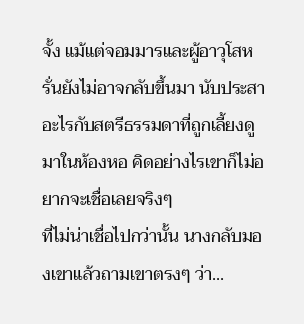จั้ง แม้แต่จอมมารและผู้อาวุโสหรั่นยังไม่อาจกลับขึ้นมา นับประสาอะไรกับสตรีธรรมดาที่ถูกเลี้ยงดูมาในห้องหอ คิดอย่างไรเขาก็ไม่อยากจะเชื่อเลยจริงๆ
ที่ไม่น่าเชื่อไปกว่านั้น นางกลับมองเขาแล้วถามเขาตรงๆ ว่า...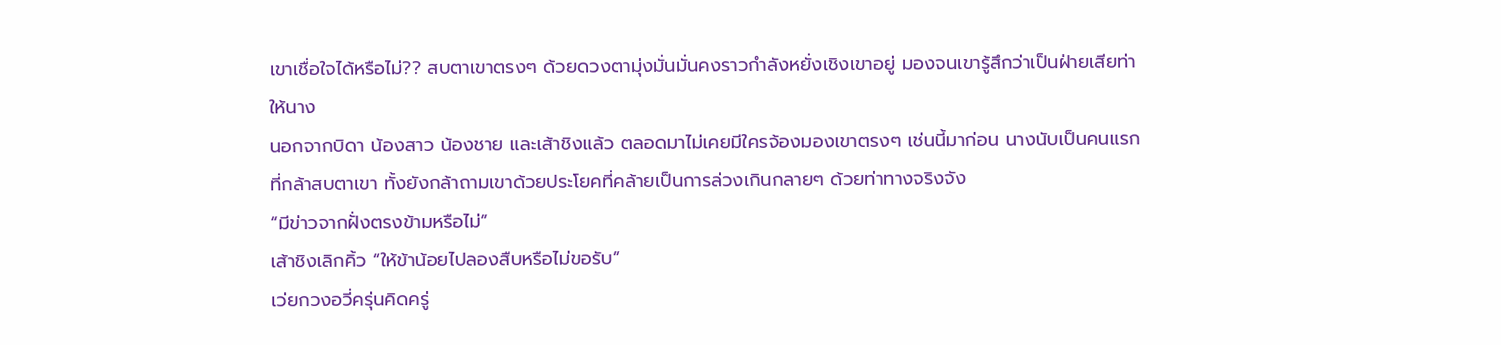เขาเชื่อใจได้หรือไม่?? สบตาเขาตรงๆ ด้วยดวงตามุ่งมั่นมั่นคงราวกำลังหยั่งเชิงเขาอยู่ มองจนเขารู้สึกว่าเป็นฝ่ายเสียท่าให้นาง
นอกจากบิดา น้องสาว น้องชาย และเส้าชิงแล้ว ตลอดมาไม่เคยมีใครจ้องมองเขาตรงๆ เช่นนี้มาก่อน นางนับเป็นคนแรกที่กล้าสบตาเขา ทั้งยังกล้าถามเขาด้วยประโยคที่คล้ายเป็นการล่วงเกินกลายๆ ด้วยท่าทางจริงจัง
“มีข่าวจากฝั่งตรงข้ามหรือไม่”
เส้าชิงเลิกคิ้ว “ให้ข้าน้อยไปลองสืบหรือไม่ขอรับ”
เว่ยกวงอวี่ครุ่นคิดครู่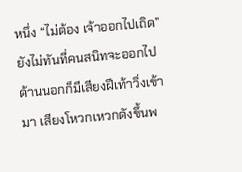หนึ่ง “ไม่ต้อง เจ้าออกไปเถิด” ยังไม่ทันที่คนสนิทจะออกไป ด้านนอกก็มีเสียงฝีเท้าวิ่งเข้ามา เสียงโหวกเหวกดังขึ้นพ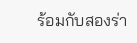ร้อมกับสองร่า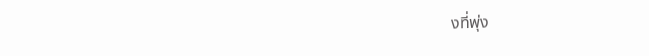งที่พุ่ง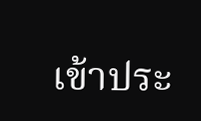เข้าประ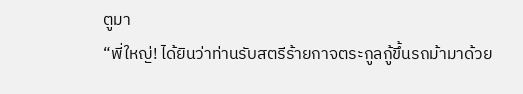ตูมา
“พี่ใหญ่! ได้ยินว่าท่านรับสตรีร้ายกาจตระกูลกู้ขึ้นรถม้ามาด้วย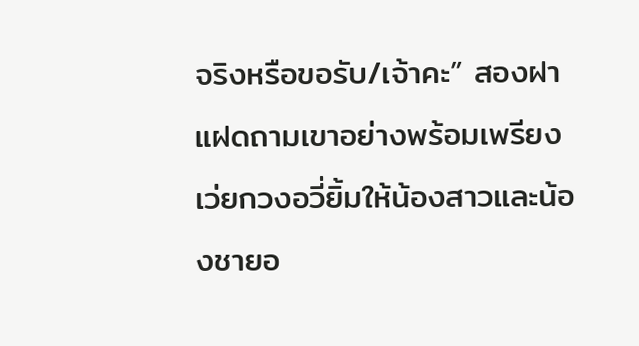จริงหรือขอรับ/เจ้าคะ” สองฝาแฝดถามเขาอย่างพร้อมเพรียง เว่ยกวงอวี่ยิ้มให้น้องสาวและน้องชายอ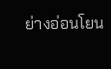ย่างอ่อนโยน